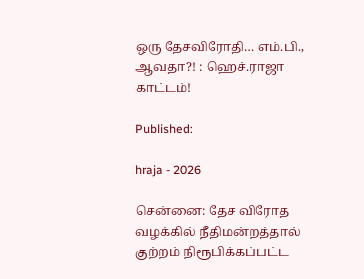ஒரு தேசவிரோதி… எம்.பி., ஆவதா?! : ஹெச்.ராஜா காட்டம்!

Published:

hraja - 2026

சென்னை: தேச விரோத வழக்கில் நீதிமன்றத்தால் குற்றம் நிரூபிக்கப்பட்ட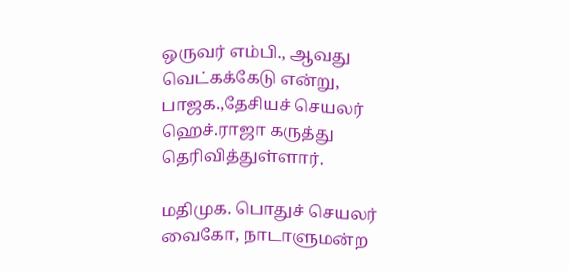ஒருவர் எம்பி., ஆவது வெட்கக்கேடு என்று, பாஜக.,தேசியச் செயலர் ஹெச்.ராஜா கருத்து தெரிவித்துள்ளார்.

மதிமுக. பொதுச் செயலர் வைகோ, நாடாளுமன்ற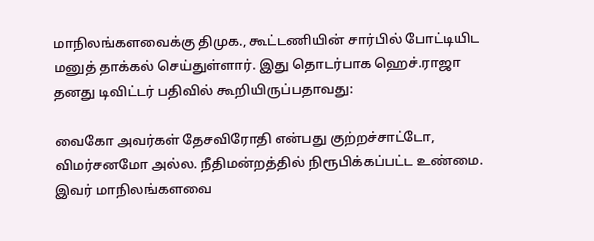மாநிலங்களவைக்கு திமுக., கூட்டணியின் சார்பில் போட்டியிட மனுத் தாக்கல் செய்துள்ளார். இது தொடர்பாக ஹெச்.ராஜா தனது டிவிட்டர் பதிவில் கூறியிருப்பதாவது:

வைகோ அவர்கள் தேசவிரோதி என்பது குற்றச்சாட்டோ, விமர்சனமோ அல்ல. நீதிமன்றத்தில் நிரூபிக்கப்பட்ட உண்மை. இவர் மாநிலங்களவை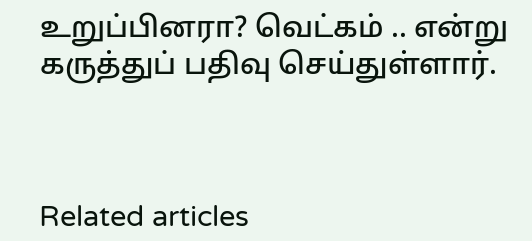உறுப்பினரா? வெட்கம் .. என்று கருத்துப் பதிவு செய்துள்ளார்.



Related articles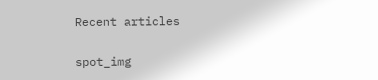Recent articles

spot_img